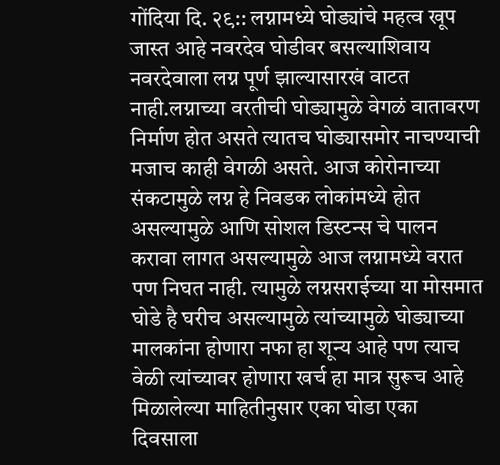गोंदिया दि. २९:: लग्नामध्ये घोड्यांचे महत्व खूप जास्त आहे नवरदेव घोडीवर बसल्याशिवाय नवरदेवाला लग्न पूर्ण झाल्यासारखं वाटत नाही.लग्नाच्या वरतीची घोड्यामुळे वेगळं वातावरण निर्माण होत असते त्यातच घोड्यासमोर नाचण्याची मजाच काही वेगळी असते. आज कोरोनाच्या संकटामुळे लग्न हे निवडक लोकांमध्ये होत असल्यामुळे आणि सोशल डिस्टन्स चे पालन करावा लागत असल्यामुळे आज लग्नामध्ये वरात पण निघत नाही. त्यामुळे लग्नसराईच्या या मोसमात घोडे है घरीच असल्यामुळे त्यांच्यामुळे घोड्याच्या मालकांना होणारा नफा हा शून्य आहे पण त्याच वेळी त्यांच्यावर होणारा खर्च हा मात्र सुरूच आहे मिळालेल्या माहितीनुसार एका घोडा एका दिवसाला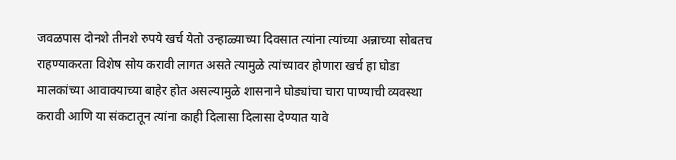जवळपास दोनशे तीनशे रुपये खर्च येतो उन्हाळ्याच्या दिवसात त्यांना त्यांच्या अन्नाच्या सोबतच राहण्याकरता विशेष सोय करावी लागत असते त्यामुळे त्यांच्यावर होणारा खर्च हा घोडा मालकांच्या आवाक्याच्या बाहेर होत असल्यामुळे शासनाने घोड्यांचा चारा पाण्याची व्यवस्था करावी आणि या संकटातून त्यांना काही दिलासा दिलासा देण्यात यावे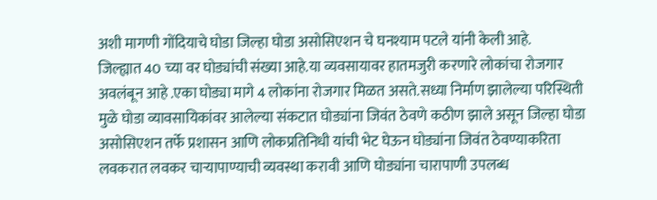अशी मागणी गोंदियाचे घोडा जिल्हा घोडा असोसिएशन चे घनश्याम पटले यांनी केली आहे.
जिल्ह्यात 40 च्या वर घोड्यांची संख्या आहे.या व्यवसायावर हातमजुरी करणारे लोकांचा रोजगार अवलंबून आहे .एका घोड्या मागे 4 लोकांना रोजगार मिळत असते.सध्या निर्माण झालेल्या परिस्थिती मुळे घोडा व्यावसायिकांवर आलेल्या संकटात घोड्यांना जिवंत ठेवणे कठीण झाले असून जिल्हा घोडा असोसिएशन तर्फे प्रशासन आणि लोकप्रतिनिधी यांची भेट घेऊन घोड्यांना जिवंत ठेवण्याकरिता लवकरात लवकर चाऱ्यापाण्याची व्यवस्था करावी आणि घोड्यांना चारापाणी उपलब्ध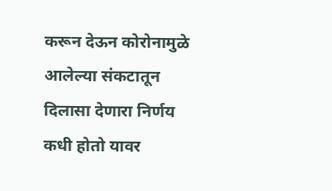करून देऊन कोरोनामुळे आलेल्या संकटातून दिलासा देणारा निर्णय कधी होतो यावर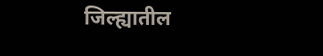जिल्ह्यातील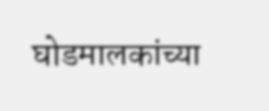घोडमालकांच्या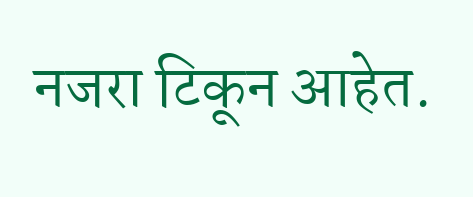नजरा टिकून आहेत.